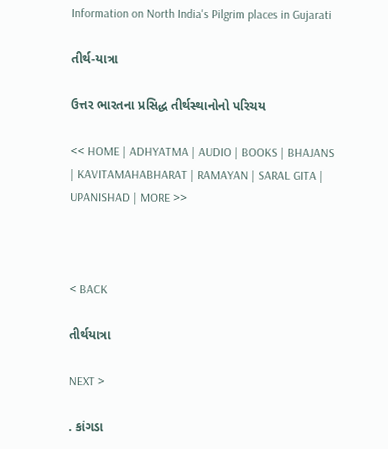Information on North India's Pilgrim places in Gujarati

તીર્થ-યાત્રા

ઉત્તર ભારતના પ્રસિદ્ધ તીર્થસ્થાનોનો પરિચય

<< HOME | ADHYATMA | AUDIO | BOOKS | BHAJANS | KAVITAMAHABHARAT | RAMAYAN | SARAL GITA | UPANISHAD | MORE >>



< BACK

તીર્થયાત્રા

NEXT >

. કાંગડા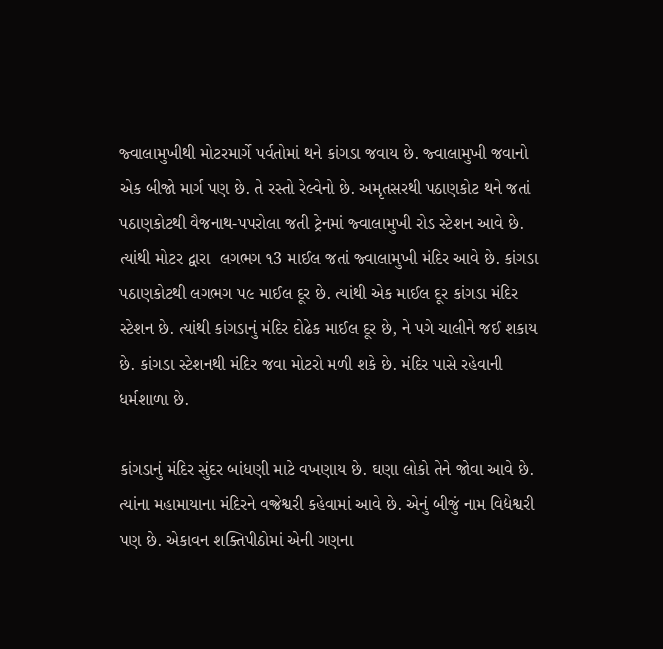જ્વાલામુખીથી મોટરમાર્ગે પર્વતોમાં થને કાંગડા જવાય છે. જ્વાલામુખી જવાનો એક બીજો માર્ગ પણ છે. તે રસ્તો રેલ્વેનો છે. અમૃતસરથી પઠાણકોટ થને જતાં પઠાણકોટથી વૈજનાથ-પપરોલા જતી ટ્રેનમાં જ્વાલામુખી રોડ સ્ટેશન આવે છે. ત્યાંથી મોટર દ્વારા  લગભગ ૧3 માઈલ જતાં જ્વાલામુખી મંદિર આવે છે. કાંગડા પઠાણકોટથી લગભગ પ૯ માઈલ દૂર છે. ત્યાંથી એક માઈલ દૂર કાંગડા મંદિર સ્ટેશન છે. ત્યાંથી કાંગડાનું મંદિર દોઢેક માઈલ દૂર છે, ને પગે ચાલીને જઈ શકાય છે. કાંગડા સ્ટેશનથી મંદિર જવા મોટરો મળી શકે છે. મંદિર પાસે રહેવાની ધર્મશાળા છે.

કાંગડાનું મંદિર સુંદર બાંધણી માટે વખણાય છે. ઘણા લોકો તેને જોવા આવે છે. ત્યાંના મહામાયાના મંદિરને વજ્રેશ્વરી કહેવામાં આવે છે. એનું બીજું નામ વિદ્યેશ્વરી પણ છે. એકાવન શક્તિપીઠોમાં એની ગણના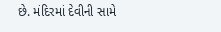છે. મંદિરમાં દેવીની સામે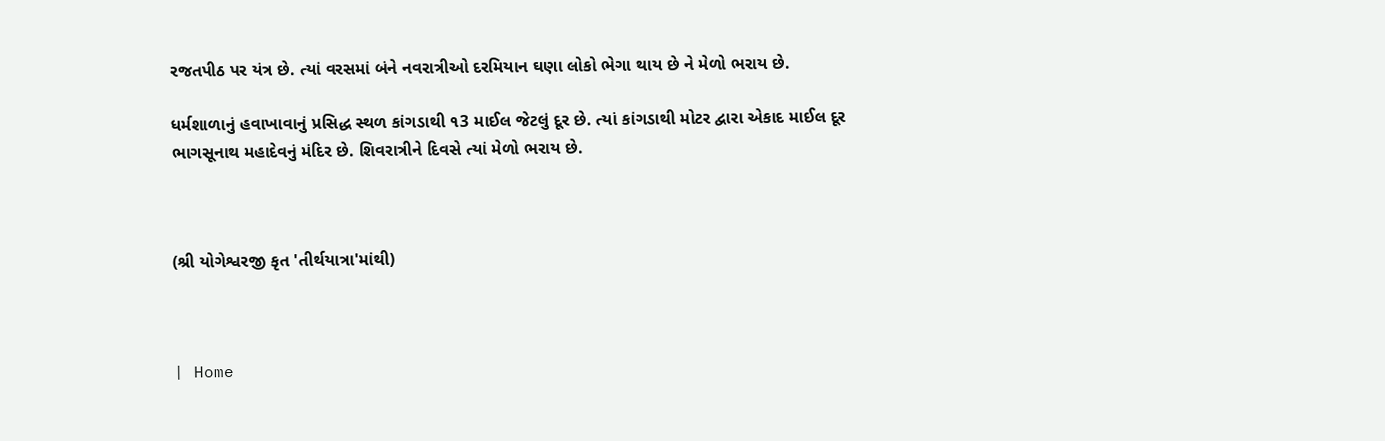રજતપીઠ પર યંત્ર છે. ત્યાં વરસમાં બંને નવરાત્રીઓ દરમિયાન ઘણા લોકો ભેગા થાય છે ને મેળો ભરાય છે.

ધર્મશાળાનું હવાખાવાનું પ્રસિદ્ધ સ્થળ કાંગડાથી ૧3 માઈલ જેટલું દૂર છે. ત્યાં કાંગડાથી મોટર દ્વારા એકાદ માઈલ દૂર ભાગસૂનાથ મહાદેવનું મંદિર છે. શિવરાત્રીને દિવસે ત્યાં મેળો ભરાય છે.



(શ્રી યોગેશ્વરજી કૃત 'તીર્થયાત્રા'માંથી)



| Home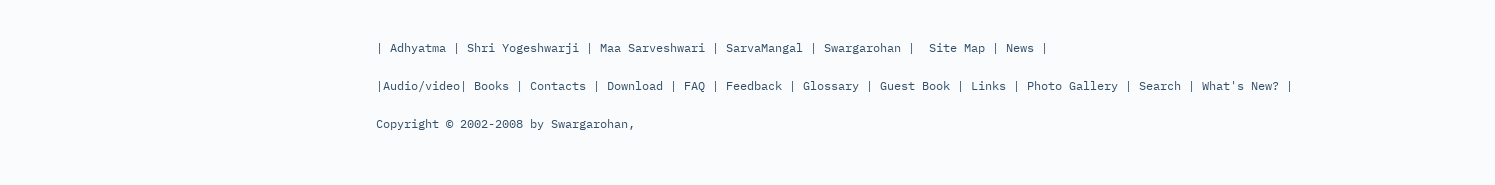| Adhyatma | Shri Yogeshwarji | Maa Sarveshwari | SarvaMangal | Swargarohan |  Site Map | News |

|Audio/video| Books | Contacts | Download | FAQ | Feedback | Glossary | Guest Book | Links | Photo Gallery | Search | What's New? |

Copyright © 2002-2008 by Swargarohan,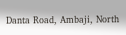Danta Road, Ambaji, North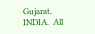Gujarat, INDIA.  All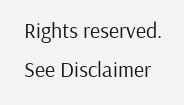Rights reserved. See Disclaimer